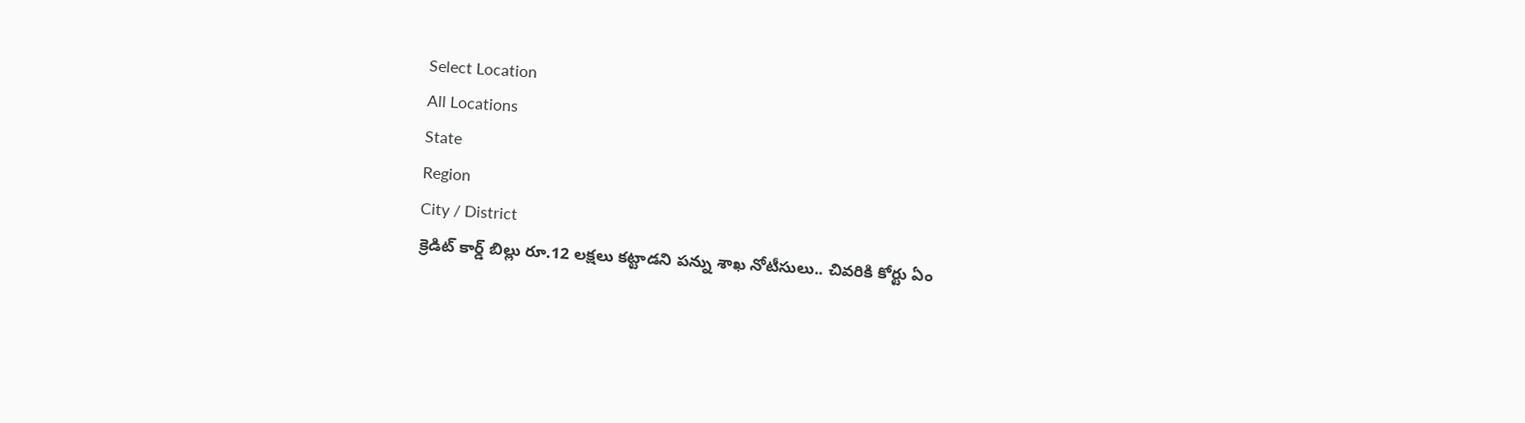Select Location
All Locations
State
Region
City / District
క్రెడిట్ కార్డ్ బిల్లు రూ.12 లక్షలు కట్టాడని పన్ను శాఖ నోటీసులు.. చివరికి కోర్టు ఏం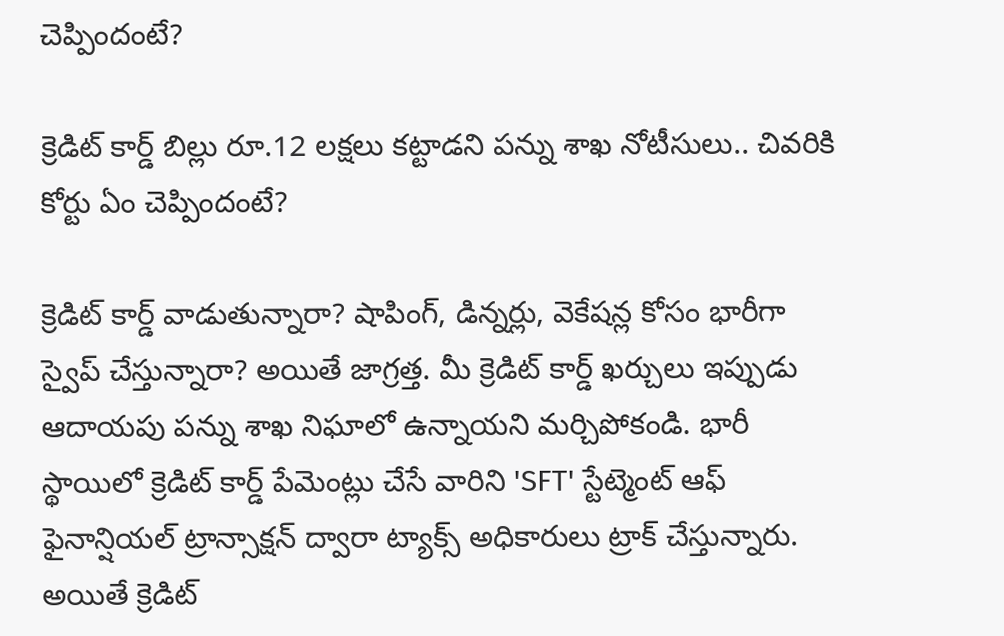చెప్పిందంటే?

క్రెడిట్ కార్డ్ బిల్లు రూ.12 లక్షలు కట్టాడని పన్ను శాఖ నోటీసులు.. చివరికి కోర్టు ఏం చెప్పిందంటే?

క్రెడిట్ కార్డ్ వాడుతున్నారా? షాపింగ్, డిన్నర్లు, వెకేషన్ల కోసం భారీగా స్వైప్ చేస్తున్నారా? అయితే జాగ్రత్త. మీ క్రెడిట్ కార్డ్ ఖర్చులు ఇప్పుడు ఆదాయపు పన్ను శాఖ నిఘాలో ఉన్నాయని మర్చిపోకండి. భారీ స్థాయిలో క్రెడిట్ కార్డ్ పేమెంట్లు చేసే వారిని 'SFT' స్టేట్మెంట్ ఆఫ్ ఫైనాన్షియల్ ట్రాన్సాక్షన్ ద్వారా ట్యాక్స్ అధికారులు ట్రాక్ చేస్తున్నారు. అయితే క్రెడిట్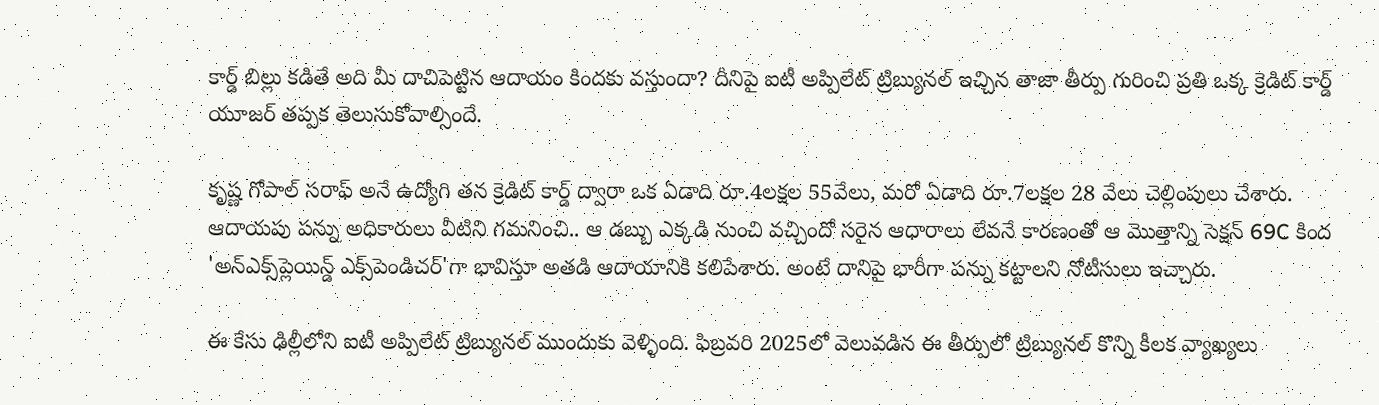కార్డ్ బిల్లు కడితే అది మీ దాచిపెట్టిన ఆదాయం కిందకు వస్తుందా? దీనిపై ఐటీ అప్పిలేట్ ట్రిబ్యునల్ ఇచ్చిన తాజా తీర్పు గురించి ప్రతి ఒక్క క్రెడిట్ కార్డ్ యూజర్ తప్పక తెలుసుకోవాల్సిందే.

కృష్ణ గోపాల్ సరాఫ్ అనే ఉద్యోగి తన క్రెడిట్ కార్డ్ ద్వారా ఒక ఏడాది రూ.4లక్షల 55వేలు, మరో ఏడాది రూ.7లక్షల 28 వేలు చెల్లింపులు చేశారు. ఆదాయపు పన్ను అధికారులు వీటిని గమనించి.. ఆ డబ్బు ఎక్కడి నుంచి వచ్చిందో సరైన ఆధారాలు లేవనే కారణంతో ఆ మొత్తాన్ని సెక్షన్ 69C కింద 'అన్‌ఎక్స్‌ప్లెయిన్డ్ ఎక్స్‌పెండిచర్'గా భావిస్తూ అతడి ఆదాయానికి కలిపేశారు. అంటే దానిపై భారీగా పన్ను కట్టాలని నోటీసులు ఇచ్చారు.

ఈ కేసు ఢిల్లీలోని ఐటీ అప్పిలేట్ ట్రిబ్యునల్ ముందుకు వెళ్ళింది. ఫిబ్రవరి 2025లో వెలువడిన ఈ తీర్పులో ట్రిబ్యునల్ కొన్ని కీలక వ్యాఖ్యలు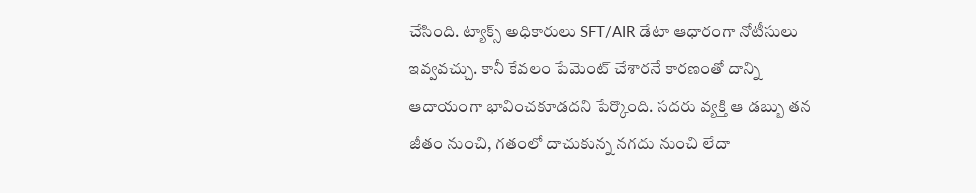చేసింది. ట్యాక్స్ అధికారులు SFT/AIR డేటా ఆధారంగా నోటీసులు ఇవ్వవచ్చు. కానీ కేవలం పేమెంట్ చేశారనే కారణంతో దాన్ని ఆదాయంగా భావించకూడదని పేర్కొంది. సదరు వ్యక్తి ఆ డబ్బు తన జీతం నుంచి, గతంలో దాచుకున్న నగదు నుంచి లేదా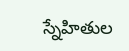స్నేహితుల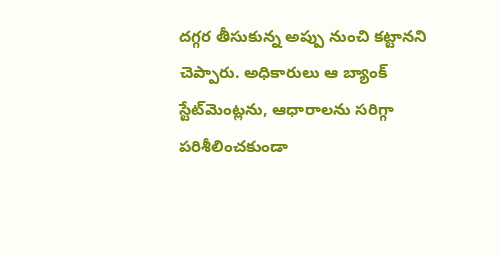దగ్గర తీసుకున్న అప్పు నుంచి కట్టానని చెప్పారు. అధికారులు ఆ బ్యాంక్ స్టేట్‌మెంట్లను, ఆధారాలను సరిగ్గా పరిశీలించకుండా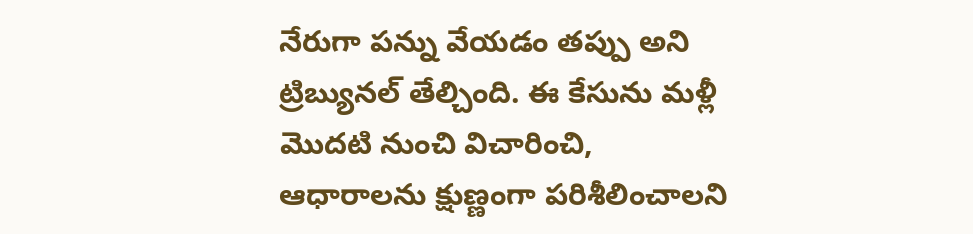నేరుగా పన్ను వేయడం తప్పు అని ట్రిబ్యునల్ తేల్చింది. ఈ కేసును మళ్లీ మొదటి నుంచి విచారించి, ఆధారాలను క్షుణ్ణంగా పరిశీలించాలని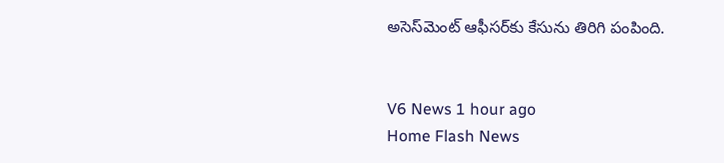అసెస్‌మెంట్ ఆఫీసర్‌కు కేసును తిరిగి పంపింది.


V6 News 1 hour ago
Home Flash News